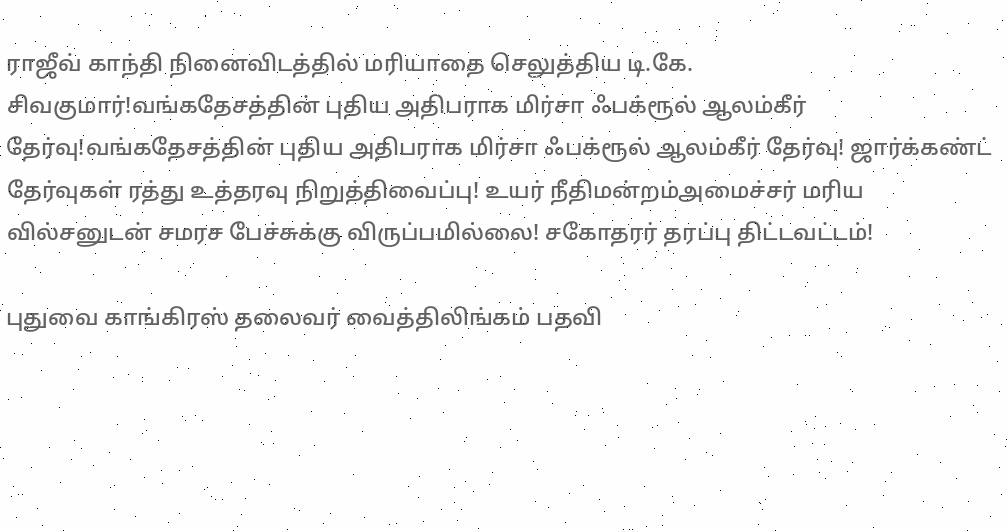ராஜீவ் காந்தி நினைவிடத்தில் மரியாதை செலுத்திய டி.கே. சிவகுமார்!வங்கதேசத்தின் புதிய அதிபராக மிர்சா ஃபக்ரூல் ஆலம்கீர் தேர்வு!வங்கதேசத்தின் புதிய அதிபராக மிர்சா ஃபக்ரூல் ஆலம்கீர் தேர்வு! ஜார்க்கண்ட் தேர்வுகள் ரத்து உத்தரவு நிறுத்திவைப்பு! உயர் நீதிமன்றம்அமைச்சர் மரிய வில்சனுடன் சமரச பேச்சுக்கு விருப்பமில்லை! சகோதரர் தரப்பு திட்டவட்டம்!

புதுவை காங்கிரஸ் தலைவர் வைத்திலிங்கம் பதவி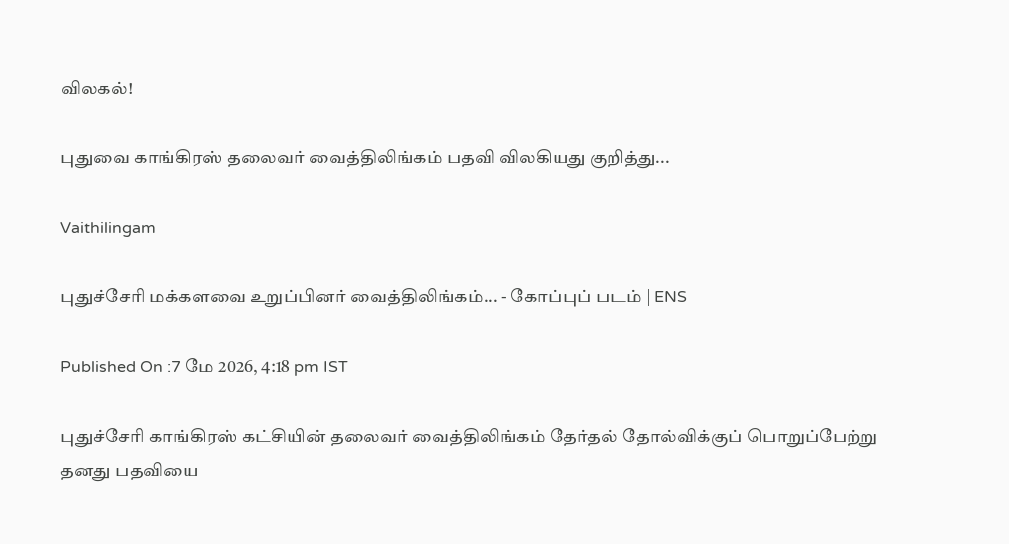விலகல்!

புதுவை காங்கிரஸ் தலைவர் வைத்திலிங்கம் பதவி விலகியது குறித்து...

Vaithilingam

புதுச்சேரி மக்களவை உறுப்பினர் வைத்திலிங்கம்... - கோப்புப் படம் | ENS

Published On :7 மே 2026, 4:18 pm IST

புதுச்சேரி காங்கிரஸ் கட்சியின் தலைவர் வைத்திலிங்கம் தேர்தல் தோல்விக்குப் பொறுப்பேற்று தனது பதவியை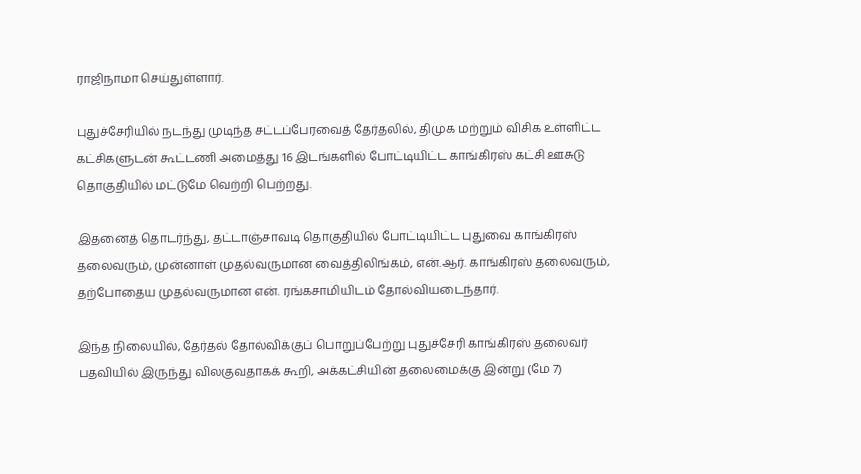ராஜிநாமா செய்துள்ளார்.

புதுச்சேரியில் நடந்து முடிந்த சட்டப்பேரவைத் தேர்தலில், திமுக மற்றும் விசிக உள்ளிட்ட கட்சிகளுடன் கூட்டணி அமைத்து 16 இடங்களில் போட்டியிட்ட காங்கிரஸ் கட்சி ஊசுடு தொகுதியில் மட்டுமே வெற்றி பெற்றது.

இதனைத் தொடர்ந்து, தட்டாஞ்சாவடி தொகுதியில் போட்டியிட்ட புதுவை காங்கிரஸ் தலைவரும், முன்னாள் முதல்வருமான வைத்திலிங்கம், என்.ஆர். காங்கிரஸ் தலைவரும், தற்போதைய முதல்வருமான என். ரங்கசாமியிடம் தோல்வியடைந்தார்.

இந்த நிலையில், தேர்தல் தோல்விக்குப் பொறுப்பேற்று புதுச்சேரி காங்கிரஸ் தலைவர் பதவியில் இருந்து விலகுவதாகக் கூறி, அக்கட்சியின் தலைமைக்கு இன்று (மே 7)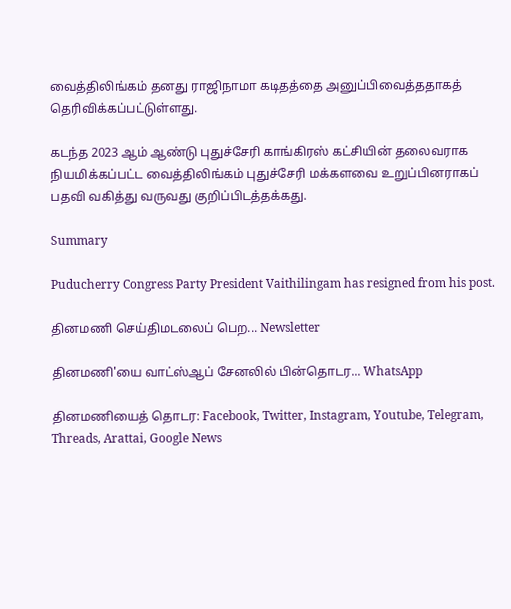வைத்திலிங்கம் தனது ராஜிநாமா கடிதத்தை அனுப்பிவைத்ததாகத் தெரிவிக்கப்பட்டுள்ளது.

கடந்த 2023 ஆம் ஆண்டு புதுச்சேரி காங்கிரஸ் கட்சியின் தலைவராக நியமிக்கப்பட்ட வைத்திலிங்கம் புதுச்சேரி மக்களவை உறுப்பினராகப் பதவி வகித்து வருவது குறிப்பிடத்தக்கது.

Summary

Puducherry Congress Party President Vaithilingam has resigned from his post.

தினமணி செய்திமடலைப் பெற... Newsletter

தினமணி'யை வாட்ஸ்ஆப் சேனலில் பின்தொடர... WhatsApp

தினமணியைத் தொடர: Facebook, Twitter, Instagram, Youtube, Telegram, Threads, Arattai, Google News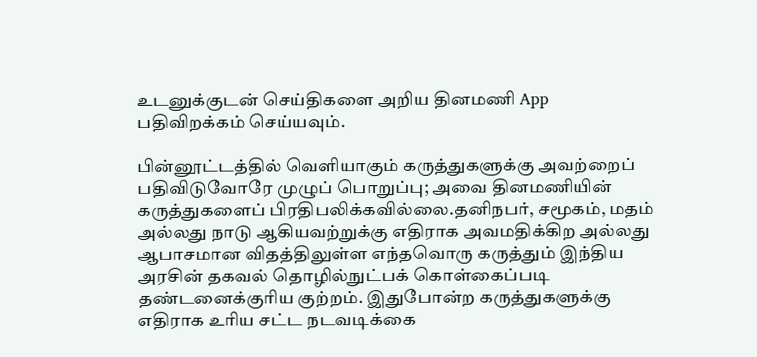உடனுக்குடன் செய்திகளை அறிய தினமணி App பதிவிறக்கம் செய்யவும்.

பின்னூட்டத்தில் வெளியாகும் கருத்துகளுக்கு அவற்றைப் பதிவிடுவோரே முழுப் பொறுப்பு; அவை தினமணியின் கருத்துகளைப் பிரதிபலிக்கவில்லை.தனிநபர், சமூகம், மதம் அல்லது நாடு ஆகியவற்றுக்கு எதிராக அவமதிக்கிற அல்லது ஆபாசமான விதத்திலுள்ள எந்தவொரு கருத்தும் இந்திய அரசின் தகவல் தொழில்நுட்பக் கொள்கைப்படி தண்டனைக்குரிய குற்றம். இதுபோன்ற கருத்துகளுக்கு எதிராக உரிய சட்ட நடவடிக்கை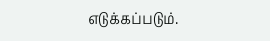எடுக்கப்படும்.